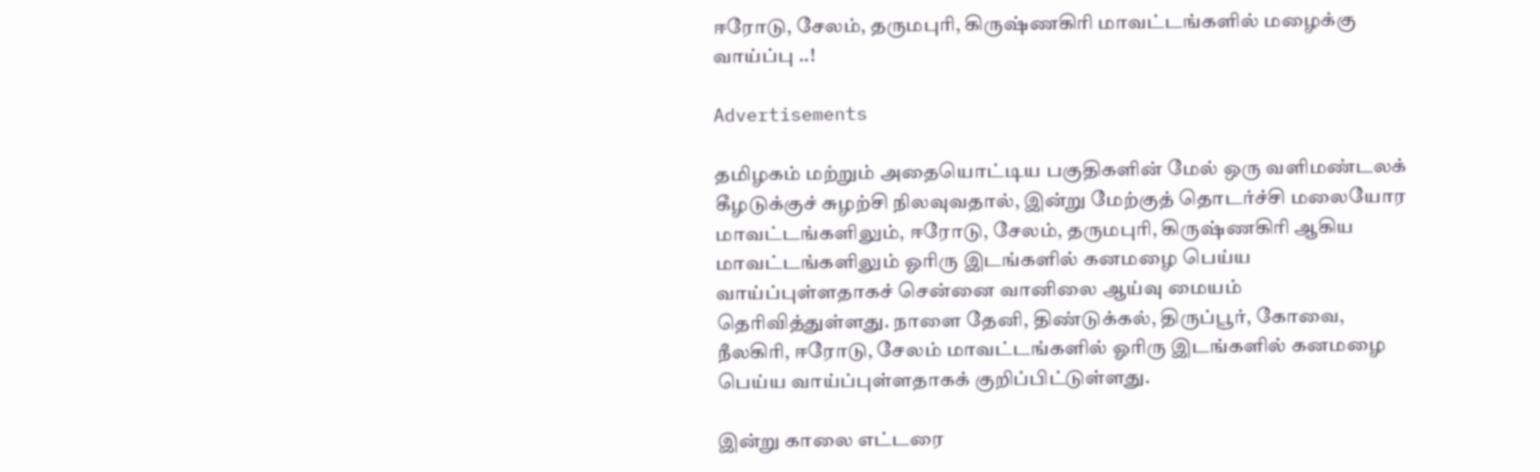ஈரோடு, சேலம், தருமபுரி, கிருஷ்ணகிரி மாவட்டங்களில் மழைக்கு வாய்ப்பு ..!

Advertisements

தமிழகம் மற்றும் அதையொட்டிய பகுதிகளின் மேல் ஒரு வளிமண்டலக் கீழடுக்குச் சுழற்சி நிலவுவதால், இன்று மேற்குத் தொடர்ச்சி மலையோர மாவட்டங்களிலும், ஈரோடு, சேலம், தருமபுரி, கிருஷ்ணகிரி ஆகிய மாவட்டங்களிலும் ஓரிரு இடங்களில் கனமழை பெய்ய வாய்ப்புள்ளதாகச் சென்னை வானிலை ஆய்வு மையம் தெரிவித்துள்ளது. நாளை தேனி, திண்டுக்கல், திருப்பூர், கோவை, நீலகிரி, ஈரோடு, சேலம் மாவட்டங்களில் ஓரிரு இடங்களில் கனமழை பெய்ய வாய்ப்புள்ளதாகக் குறிப்பிட்டுள்ளது.

இன்று காலை எட்டரை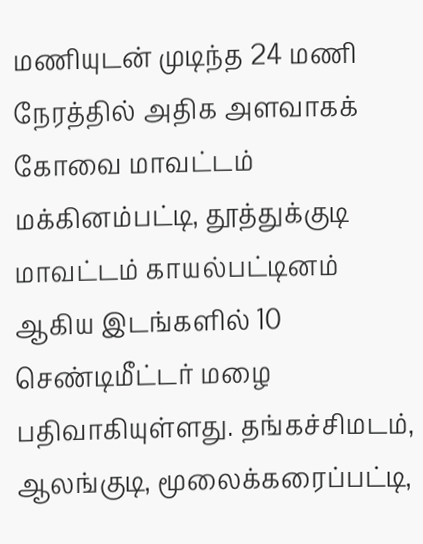மணியுடன் முடிந்த 24 மணி நேரத்தில் அதிக அளவாகக் கோவை மாவட்டம் மக்கினம்பட்டி, தூத்துக்குடி மாவட்டம் காயல்பட்டினம் ஆகிய இடங்களில் 10 செண்டிமீட்டர் மழை பதிவாகியுள்ளது. தங்கச்சிமடம், ஆலங்குடி, மூலைக்கரைப்பட்டி,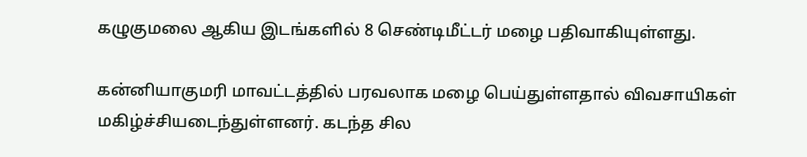கழுகுமலை ஆகிய இடங்களில் 8 செண்டிமீட்டர் மழை பதிவாகியுள்ளது.

கன்னியாகுமரி மாவட்டத்தில் பரவலாக மழை பெய்துள்ளதால் விவசாயிகள் மகிழ்ச்சியடைந்துள்ளனர். கடந்த சில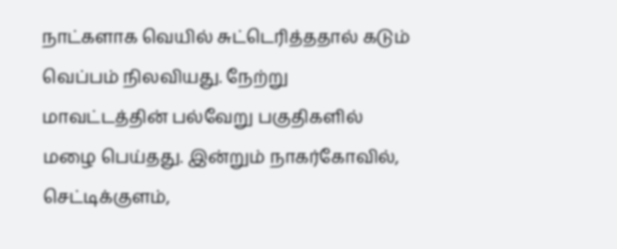நாட்களாக வெயில் சுட்டெரித்ததால் கடும் வெப்பம் நிலவியது. நேற்று மாவட்டத்தின் பல்வேறு பகுதிகளில் மழை பெய்தது. இன்றும் நாகர்கோவில், செட்டிக்குளம்,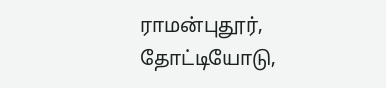ராமன்புதூர், தோட்டியோடு,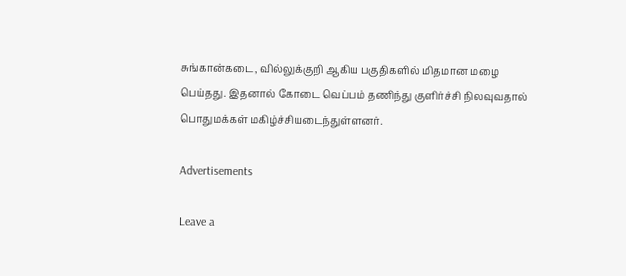சுங்கான்கடை, வில்லுக்குறி ஆகிய பகுதிகளில் மிதமான மழை பெய்தது. இதனால் கோடை வெப்பம் தணிந்து குளிர்ச்சி நிலவுவதால் பொதுமக்கள் மகிழ்ச்சியடைந்துள்ளனர்.

Advertisements

Leave a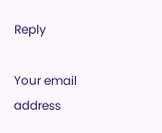Reply

Your email address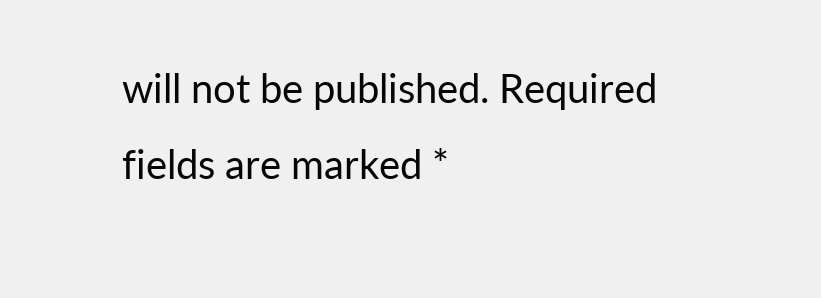will not be published. Required fields are marked *